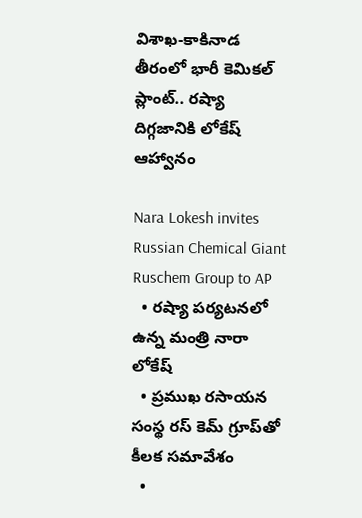విశాఖ-కాకినాడ తీరంలో భారీ కెమికల్ ప్లాంట్.. రష్యా దిగ్గజానికి లోకేష్ ఆహ్వానం

Nara Lokesh invites Russian Chemical Giant Ruschem Group to AP
  • రష్యా పర్యటనలో ఉన్న మంత్రి నారా లోకేష్
  • ప్రముఖ రసాయన సంస్థ రస్ కెమ్ గ్రూప్‌తో కీలక సమావేశం
  •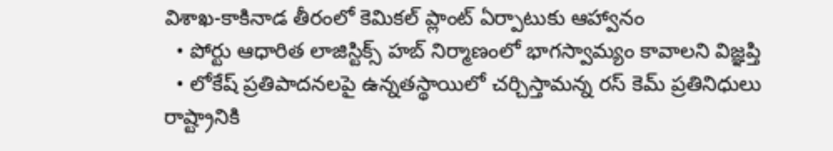విశాఖ-కాకినాడ తీరంలో కెమికల్ ప్లాంట్ ఏర్పాటుకు ఆహ్వానం
  • పోర్టు ఆధారిత లాజిస్టిక్స్ హబ్ నిర్మాణంలో భాగస్వామ్యం కావాలని విజ్ఞప్తి
  • లోకేష్ ప్రతిపాదనలపై ఉన్నతస్థాయిలో చర్చిస్తామన్న రస్ కెమ్ ప్రతినిధులు
రాష్ట్రానికి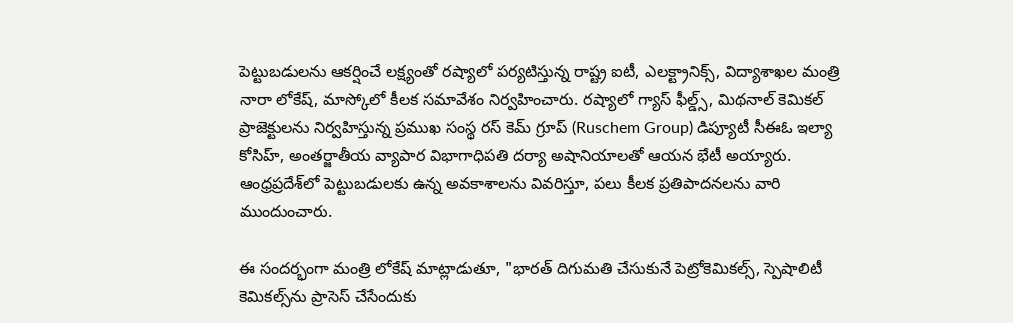పెట్టుబడులను ఆకర్షించే లక్ష్యంతో రష్యాలో పర్యటిస్తున్న రాష్ట్ర ఐటీ, ఎలక్ట్రానిక్స్, విద్యాశాఖల మంత్రి నారా లోకేష్, మాస్కోలో కీలక సమావేశం నిర్వహించారు. రష్యాలో గ్యాస్ ఫీల్డ్స్, మిథనాల్ కెమికల్ ప్రాజెక్టులను నిర్వహిస్తున్న ప్రముఖ సంస్థ రస్ కెమ్ గ్రూప్ (Ruschem Group) డిప్యూటీ సీఈఓ ఇల్యా కోసిహ్, అంతర్జాతీయ వ్యాపార విభాగాధిపతి దర్యా అషానియాలతో ఆయన భేటీ అయ్యారు. ఆంధ్రప్రదేశ్‌లో పెట్టుబడులకు ఉన్న అవకాశాలను వివరిస్తూ, పలు కీలక ప్రతిపాదనలను వారి ముందుంచారు.

ఈ సందర్భంగా మంత్రి లోకేష్ మాట్లాడుతూ, "భారత్ దిగుమతి చేసుకునే పెట్రోకెమికల్స్, స్పెషాలిటీ కెమికల్స్‌ను ప్రాసెస్ చేసేందుకు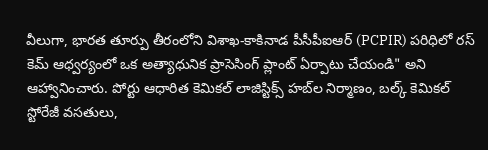వీలుగా, భారత తూర్పు తీరంలోని విశాఖ-కాకినాడ పీసీపీఐఆర్ (PCPIR) పరిధిలో రస్ కెమ్ ఆధ్వర్యంలో ఒక అత్యాధునిక ప్రాసెసింగ్ ప్లాంట్ ఏర్పాటు చేయండి" అని ఆహ్వానించారు. పోర్టు ఆధారిత కెమికల్ లాజిస్టిక్స్ హబ్‌ల నిర్మాణం, బల్క్ కెమికల్ స్టోరేజీ వసతులు,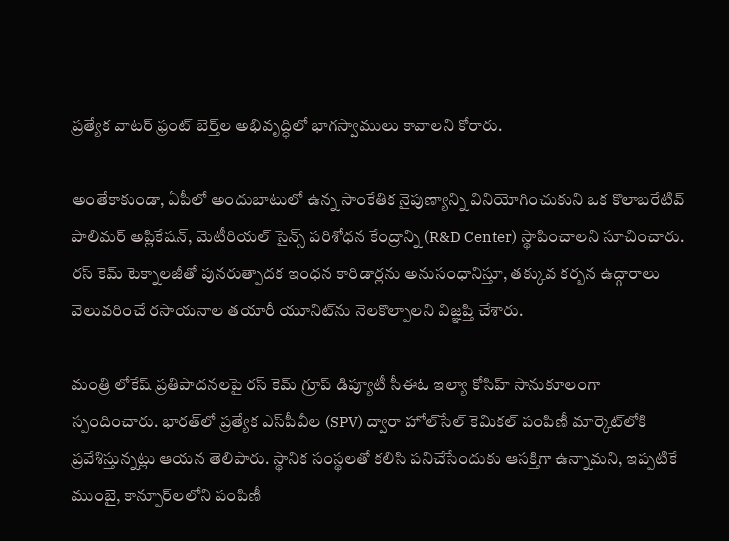ప్రత్యేక వాటర్ ఫ్రంట్ బెర్త్‌ల అభివృద్ధిలో భాగస్వాములు కావాలని కోరారు.

అంతేకాకుండా, ఏపీలో అందుబాటులో ఉన్న సాంకేతిక నైపుణ్యాన్ని వినియోగించుకుని ఒక కొలాబరేటివ్ పాలిమర్ అప్లికేషన్, మెటీరియల్ సైన్స్ పరిశోధన కేంద్రాన్ని (R&D Center) స్థాపించాలని సూచించారు. రస్ కెమ్ టెక్నాలజీతో పునరుత్పాదక ఇంధన కారిడార్లను అనుసంధానిస్తూ, తక్కువ కర్బన ఉద్గారాలు వెలువరించే రసాయనాల తయారీ యూనిట్‌ను నెలకొల్పాలని విజ్ఞప్తి చేశారు.

మంత్రి లోకేష్ ప్రతిపాదనలపై రస్ కెమ్ గ్రూప్ డిప్యూటీ సీఈఓ ఇల్యా కోసిహ్ సానుకూలంగా స్పందించారు. భారత్‌లో ప్రత్యేక ఎస్‌పీవీల (SPV) ద్వారా హోల్‌సేల్ కెమికల్ పంపిణీ మార్కెట్‌లోకి ప్రవేశిస్తున్నట్లు ఆయన తెలిపారు. స్థానిక సంస్థలతో కలిసి పనిచేసేందుకు ఆసక్తిగా ఉన్నామని, ఇప్పటికే ముంబై, కాన్పూర్‌లలోని పంపిణీ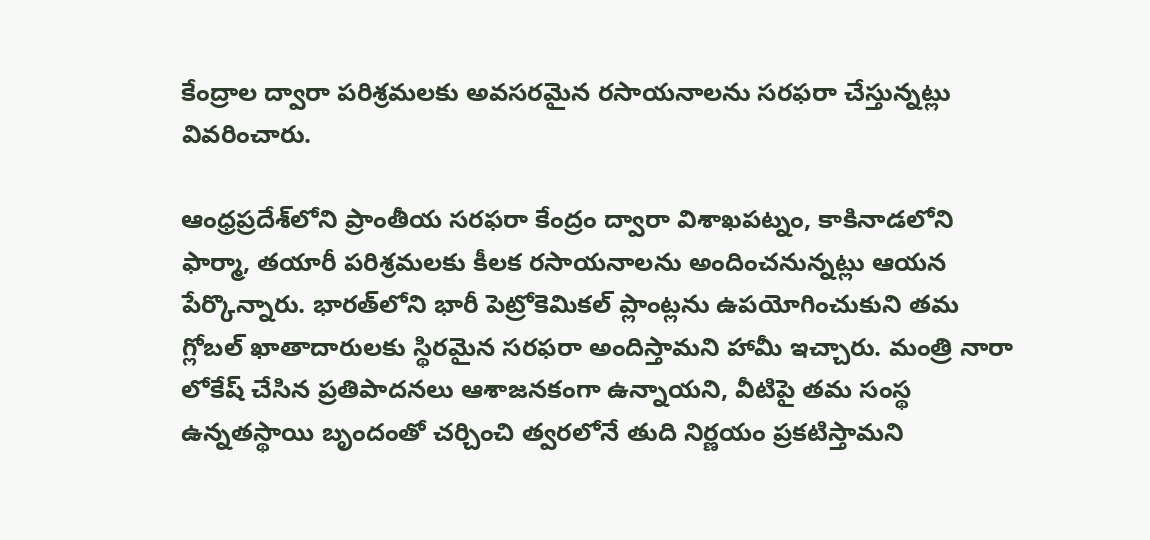కేంద్రాల ద్వారా పరిశ్రమలకు అవసరమైన రసాయనాలను సరఫరా చేస్తున్నట్లు వివరించారు.

ఆంధ్రప్రదేశ్‌లోని ప్రాంతీయ సరఫరా కేంద్రం ద్వారా విశాఖపట్నం, కాకినాడలోని ఫార్మా, తయారీ పరిశ్రమలకు కీలక రసాయనాలను అందించనున్నట్లు ఆయన పేర్కొన్నారు. భారత్‌లోని భారీ పెట్రోకెమికల్ ప్లాంట్లను ఉపయోగించుకుని తమ గ్లోబల్ ఖాతాదారులకు స్థిరమైన సరఫరా అందిస్తామని హామీ ఇచ్చారు. మంత్రి నారా లోకేష్ చేసిన ప్రతిపాదనలు ఆశాజనకంగా ఉన్నాయని, వీటిపై తమ సంస్థ ఉన్నతస్థాయి బృందంతో చర్చించి త్వరలోనే తుది నిర్ణయం ప్రకటిస్తామని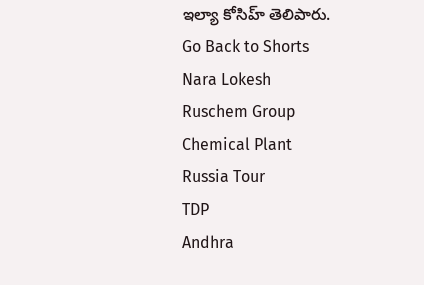ఇల్యా కోసిహ్ తెలిపారు.
Go Back to Shorts
Nara Lokesh
Ruschem Group
Chemical Plant
Russia Tour
TDP
Andhra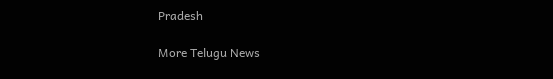Pradesh

More Telugu News